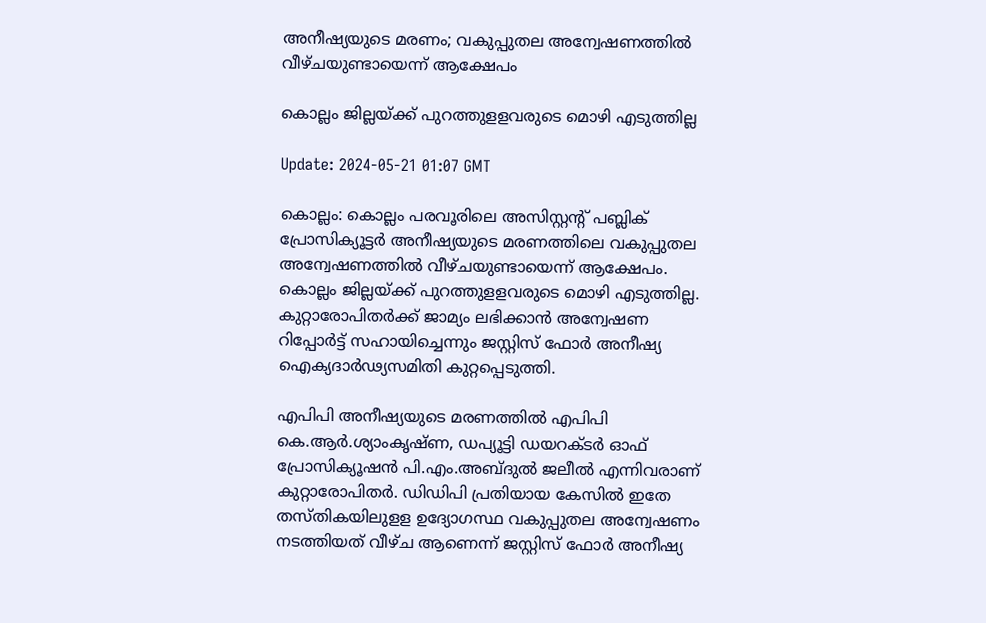അനീഷ്യയുടെ മരണം; വകുപ്പുതല അന്വേഷണത്തില്‍‌ വീഴ്ചയുണ്ടായെന്ന് ആക്ഷേപം

കൊല്ലം ജില്ലയ്ക്ക് പുറത്തുളളവരുടെ മൊഴി എടുത്തില്ല

Update: 2024-05-21 01:07 GMT

കൊല്ലം: കൊല്ലം പരവൂരിലെ അസിസ്റ്റന്‍റ് പബ്ലിക് പ്രോസിക്യൂട്ടര്‍ അനീഷ്യയുടെ മരണത്തിലെ വകുപ്പുതല അന്വേഷണത്തില്‍‌ വീഴ്ചയുണ്ടായെന്ന് ആക്ഷേപം. കൊല്ലം ജില്ലയ്ക്ക് പുറത്തുളളവരുടെ മൊഴി എടുത്തില്ല. കുറ്റാരോപിതര്‍ക്ക് ജാമ്യം ലഭിക്കാന്‍ അന്വേഷണ റിപ്പോര്‍ട്ട് സഹായിച്ചെന്നും ജസ്റ്റിസ് ഫോര്‍ അനീഷ്യ ഐക്യദാര്‍ഢ്യസമിതി കുറ്റപ്പെടുത്തി.

എപിപി അനീഷ്യയുടെ മരണത്തില്‍ എപിപി കെ.ആർ.ശ്യാംകൃഷ്ണ, ഡപ്യൂട്ടി ഡയറക്ടർ ഓഫ്‌ പ്രോസിക്യൂഷൻ പി.എം.അബ്ദുൽ ജലീൽ എന്നിവരാണ് കുറ്റാരോപിതര്‍. ഡിഡിപി പ്രതിയായ കേസില്‍ ഇതേ തസ്തികയിലുളള ഉദ്യോഗസ്ഥ വകുപ്പുതല അന്വേഷണം നടത്തിയത് വീഴ്ച ആണെന്ന് ജസ്റ്റിസ് ഫോർ അനീഷ്യ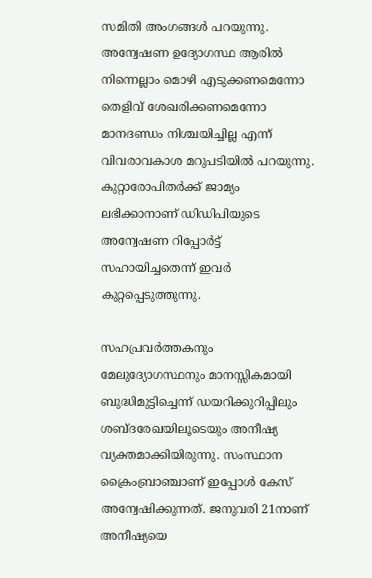സമിതി അംഗങ്ങൾ പറയുന്നു. അന്വേഷണ ഉദ്യോഗസ്ഥ ആരില്‍ നിന്നെല്ലാം മൊഴി എടുക്കണമെന്നോ തെളിവ് ശേഖരിക്കണമെന്നോ മാനദണ്ഡം നിശ്ചയിച്ചില്ല എന്ന് വിവരാവകാശ മറുപടിയിൽ പറയുന്നു. കുറ്റാരോപിതര്‍ക്ക് ജാമ്യം ലഭിക്കാനാണ് ഡിഡിപിയുടെ അന്വേഷണ റിപ്പോര്‍ട്ട് സഹായിച്ചതെന്ന് ഇവർ കുറ്റപ്പെടുത്തുന്നു.

സഹപ്രവര്‍ത്തകനും മേലുദ്യോഗസ്ഥനും മാനസ്സികമായി ബുദ്ധിമുട്ടിച്ചെന്ന്‌ ഡയറിക്കുറിപ്പിലും ശബ്ദരേഖയിലൂടെയും അനീഷ്യ വ്യക്തമാക്കിയിരുന്നു. സംസ്ഥാന ക്രൈംബ്രാഞ്ചാണ് ഇപ്പോള്‍ കേസ് അന്വേഷിക്കുന്നത്. ജനുവരി 21നാണ് അനീഷ്യയെ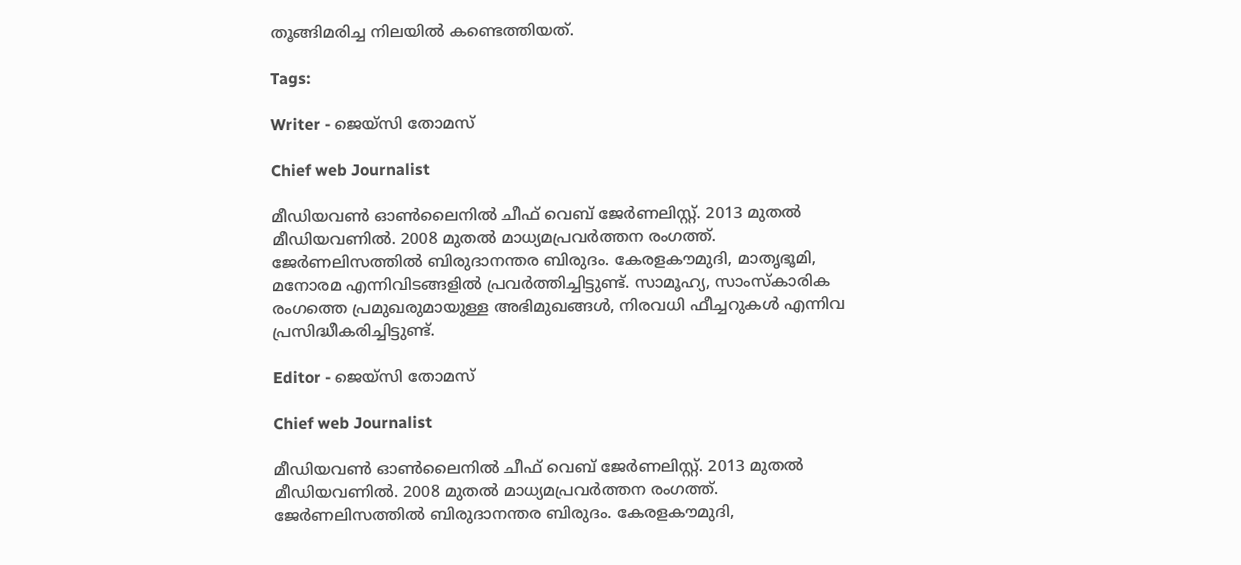തൂങ്ങിമരിച്ച നിലയിൽ കണ്ടെത്തിയത്.

Tags:

Writer - ജെയ്സി തോമസ്

Chief web Journalist

മീഡിയവൺ ഓൺലൈനിൽ ചീഫ് വെബ് ജേർണലിസ്റ്റ്. 2013 മുതൽ മീഡിയവണിൽ. 2008 മുതൽ മാധ്യമപ്രവർത്തന രംഗത്ത്. ജേർണലിസത്തിൽ ബിരുദാനന്തര ബിരുദം. കേരളകൗമുദി, മാതൃഭൂമി, മനോരമ എന്നിവിടങ്ങളിൽ പ്രവർത്തിച്ചിട്ടുണ്ട്. സാമൂഹ്യ, സാംസ്‌കാരിക രംഗത്തെ പ്രമുഖരുമായുള്ള അഭിമുഖങ്ങൾ, നിരവധി ഫീച്ചറുകൾ എന്നിവ പ്രസിദ്ധീകരിച്ചിട്ടുണ്ട്.

Editor - ജെയ്സി തോമസ്

Chief web Journalist

മീഡിയവൺ ഓൺലൈനിൽ ചീഫ് വെബ് ജേർണലിസ്റ്റ്. 2013 മുതൽ മീഡിയവണിൽ. 2008 മുതൽ മാധ്യമപ്രവർത്തന രംഗത്ത്. ജേർണലിസത്തിൽ ബിരുദാനന്തര ബിരുദം. കേരളകൗമുദി,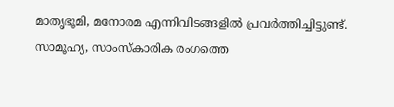മാതൃഭൂമി, മനോരമ എന്നിവിടങ്ങളിൽ പ്രവർത്തിച്ചിട്ടുണ്ട്. സാമൂഹ്യ, സാംസ്‌കാരിക രംഗത്തെ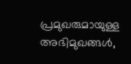പ്രമുഖരുമായുള്ള അഭിമുഖങ്ങൾ,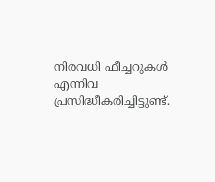നിരവധി ഫീച്ചറുകൾ എന്നിവ പ്രസിദ്ധീകരിച്ചിട്ടുണ്ട്.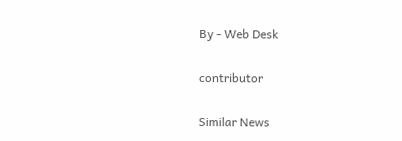By - Web Desk

contributor

Similar News